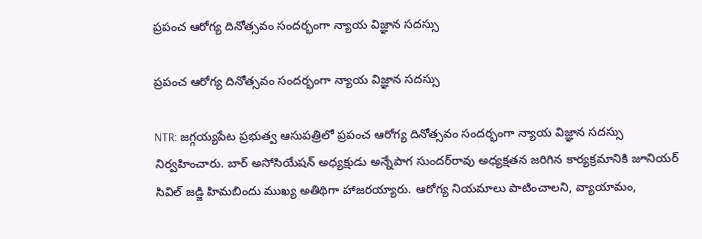ప్రపంచ ఆరోగ్య దినోత్సవం సందర్భంగా న్యాయ విజ్ఞాన సదస్సు

ప్రపంచ ఆరోగ్య దినోత్సవం సందర్భంగా న్యాయ విజ్ఞాన సదస్సు

NTR: జగ్గయ్యపేట ప్రభుత్వ ఆసుపత్రిలో ప్రపంచ ఆరోగ్య దినోత్సవం సందర్భంగా న్యాయ విజ్ఞాన సదస్సు నిర్వహించారు. బార్ అసోసియేషన్ అధ్యక్షుడు అన్నేపాగ సుందర్‌రావు అధ్యక్షతన జరిగిన కార్యక్రమానికి జూనియర్ సివిల్ జడ్జి హిమబిందు ముఖ్య అతిథిగా హాజరయ్యారు. ఆరోగ్య నియమాలు పాటించాలని, వ్యాయామం,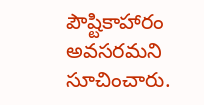పౌష్టికాహారం అవసరమని సూచించారు.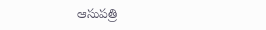ఆసుపత్రి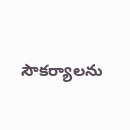సౌకర్యాలను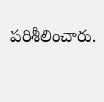పరిశీలించారు.